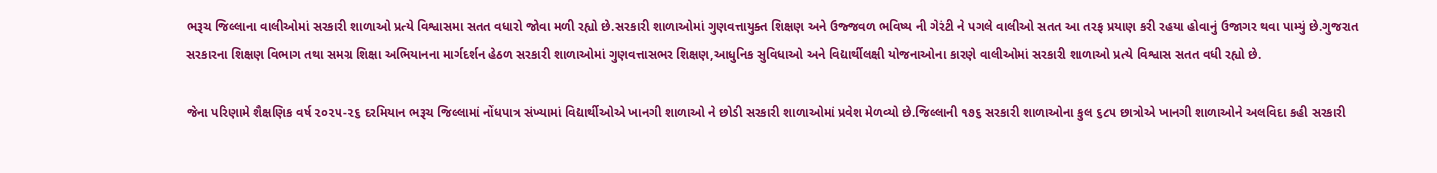ભરૂચ જિલ્લાના વાલીઓમાં સરકારી શાળાઓ પ્રત્યે વિશ્વાસમા સતત વધારો જોવા મળી રહ્યો છે.સરકારી શાળાઓમાં ગુણવત્તાયુક્ત શિક્ષણ અને ઉજ્જવળ ભવિષ્ય ની ગેરંટી ને પગલે વાલીઓ સતત આ તરફ પ્રયાણ કરી રહયા હોવાનું ઉજાગર થવા પામ્યું છે.ગુજરાત સરકારના શિક્ષણ વિભાગ તથા સમગ્ર શિક્ષા અભિયાનના માર્ગદર્શન હેઠળ સરકારી શાળાઓમાં ગુણવત્તાસભર શિક્ષણ,આધુનિક સુવિધાઓ અને વિદ્યાર્થીલક્ષી યોજનાઓના કારણે વાલીઓમાં સરકારી શાળાઓ પ્રત્યે વિશ્વાસ સતત વધી રહ્યો છે.

જેના પરિણામે શૈક્ષણિક વર્ષ ૨૦૨૫-૨૬ દરમિયાન ભરૂચ જિલ્લામાં નોંધપાત્ર સંખ્યામાં વિદ્યાર્થીઓએ ખાનગી શાળાઓ ને છોડી સરકારી શાળાઓમાં પ્રવેશ મેળવ્યો છે.જિલ્લાની ૧૭૬ સરકારી શાળાઓના કુલ ૬૮૫ છાત્રોએ ખાનગી શાળાઓને અલવિદા કહી સરકારી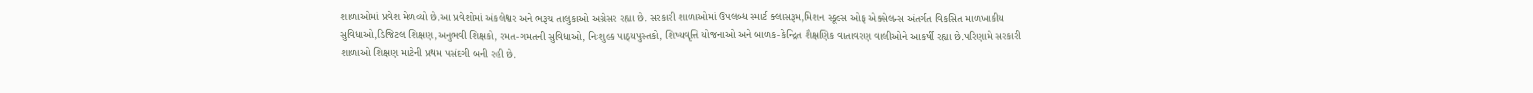શાળાઓમાં પ્રવેશ મેળવ્યો છે.આ પ્રવેશોમાં અંકલેશ્વર અને ભરૂચ તાલુકાઓ અગ્રેસર રહ્યા છે. સરકારી શાળાઓમાં ઉપલબ્ધ સ્માર્ટ ક્લાસરૂમ,મિશન સ્કૂલ્સ ઓફ એક્સેલન્સ અંતર્ગત વિકસિત માળખાકીય સુવિધાઓ,ડિજિટલ શિક્ષણ,અનુભવી શિક્ષકો, રમત-ગમતની સુવિધાઓ, નિઃશુલ્ક પાઠ્યપુસ્તકો, શિષ્યવૃત્તિ યોજનાઓ અને બાળક-કેન્દ્રિત શૈક્ષણિક વાતાવરણ વાલીઓને આકર્ષી રહ્યા છે.પરિણામે સરકારી શાળાઓ શિક્ષણ માટેની પ્રથમ પસંદગી બની રહી છે.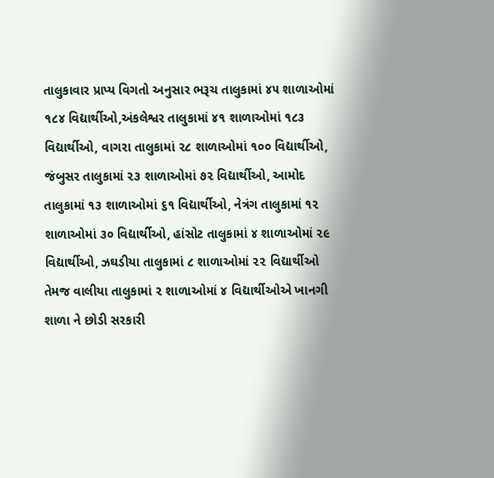તાલુકાવાર પ્રાપ્ય વિગતો અનુસાર ભરૂચ તાલુકામાં ૪૫ શાળાઓમાં ૧૮૪ વિદ્યાર્થીઓ,અંકલેશ્વર તાલુકામાં ૪૧ શાળાઓમાં ૧૮૩ વિદ્યાર્થીઓ, વાગરા તાલુકામાં ૨૮ શાળાઓમાં ૧૦૦ વિદ્યાર્થીઓ, જંબુસર તાલુકામાં ૨૩ શાળાઓમાં ૭૨ વિદ્યાર્થીઓ, આમોદ તાલુકામાં ૧૩ શાળાઓમાં ૬૧ વિદ્યાર્થીઓ, નેત્રંગ તાલુકામાં ૧૨ શાળાઓમાં ૩૦ વિદ્યાર્થીઓ, હાંસોટ તાલુકામાં ૪ શાળાઓમાં ૨૯ વિદ્યાર્થીઓ, ઝઘડીયા તાલુકામાં ૮ શાળાઓમાં ૨૨ વિદ્યાર્થીઓ તેમજ વાલીયા તાલુકામાં ૨ શાળાઓમાં ૪ વિદ્યાર્થીઓએ ખાનગી શાળા ને છોડી સરકારી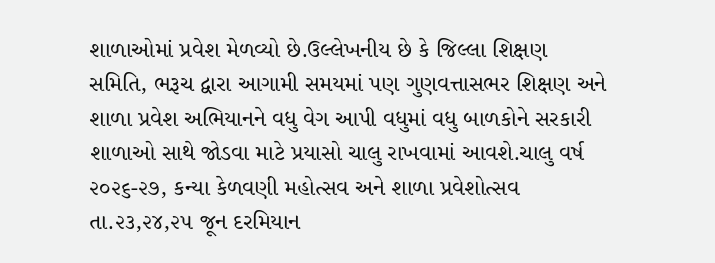શાળાઓમાં પ્રવેશ મેળવ્યો છે.ઉલ્લેખનીય છે કે જિલ્લા શિક્ષણ સમિતિ, ભરૂચ દ્વારા આગામી સમયમાં પણ ગુણવત્તાસભર શિક્ષણ અને શાળા પ્રવેશ અભિયાનને વધુ વેગ આપી વધુમાં વધુ બાળકોને સરકારી શાળાઓ સાથે જોડવા માટે પ્રયાસો ચાલુ રાખવામાં આવશે.ચાલુ વર્ષ ૨૦૨૬-૨૭, કન્યા કેળવણી મહોત્સવ અને શાળા પ્રવેશોત્સવ તા.૨૩,૨૪,૨૫ જૂન દરમિયાન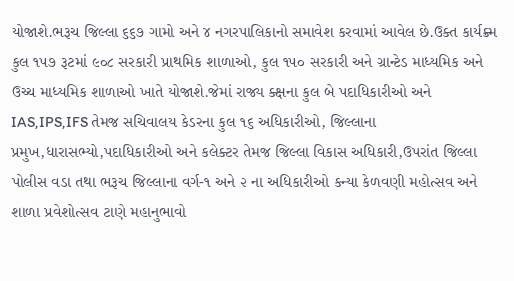યોજાશે.ભરૂચ જિલ્લા ૬૬૭ ગામો અને ૪ નગરપાલિકાનો સમાવેશ કરવામાં આવેલ છે.ઉક્ત કાર્યક્ર્મ કુલ ૧૫૭ રૂટમાં ૯૦૮ સરકારી પ્રાથમિક શાળાઓ, કુલ ૧૫૦ સરકારી અને ગ્રાન્ટેડ માધ્યમિક અને ઉચ્ચ માધ્યમિક શાળાઓ ખાતે યોજાશે.જેમાં રાજ્ય ક્ક્ષના કુલ બે પદાધિકારીઓ અને IAS,IPS,IFS તેમજ સચિવાલય કેડરના કુલ ૧૬ અધિકારીઓ, જિલ્લાના પ્રમુખ,ધારાસભ્યો,પદાધિકારીઓ અને કલેક્ટર તેમજ જિલ્લા વિકાસ અધિકારી,ઉપરાંત જિલ્લા પોલીસ વડા તથા ભરૂચ જિલ્લાના વર્ગ-૧ અને ૨ ના અધિકારીઓ કન્યા કેળવણી મહોત્સવ અને શાળા પ્રવેશોત્સવ ટાણે મહાનુભાવો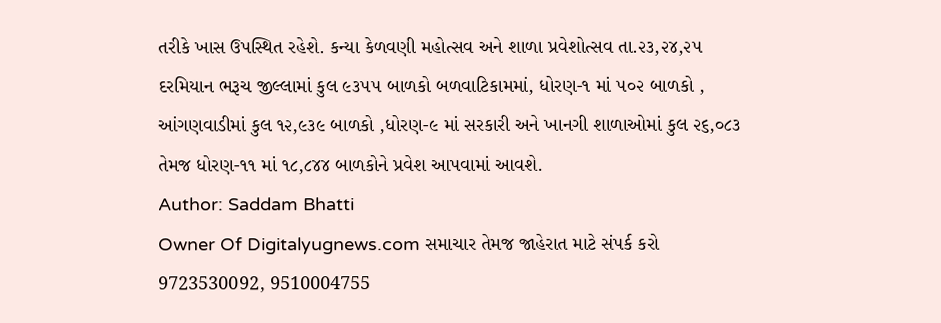તરીકે ખાસ ઉપસ્થિત રહેશે. કન્યા કેળવણી મહોત્સવ અને શાળા પ્રવેશોત્સવ તા.૨૩,૨૪,૨૫ દરમિયાન ભરૂચ જીલ્લામાં કુલ ૯૩૫૫ બાળકો બળવાટિકામમાં, ધોરણ-૧ માં ૫૦૨ બાળકો , આંગણવાડીમાં કુલ ૧૨,૯૩૯ બાળકો ,ધોરણ-૯ માં સરકારી અને ખાનગી શાળાઓમાં કુલ ૨૬,૦૮૩ તેમજ ધોરણ-૧૧ માં ૧૮,૮૪૪ બાળકોને પ્રવેશ આપવામાં આવશે.
Author: Saddam Bhatti
Owner Of Digitalyugnews.com સમાચાર તેમજ જાહેરાત માટે સંપર્ક કરો 9723530092, 9510004755